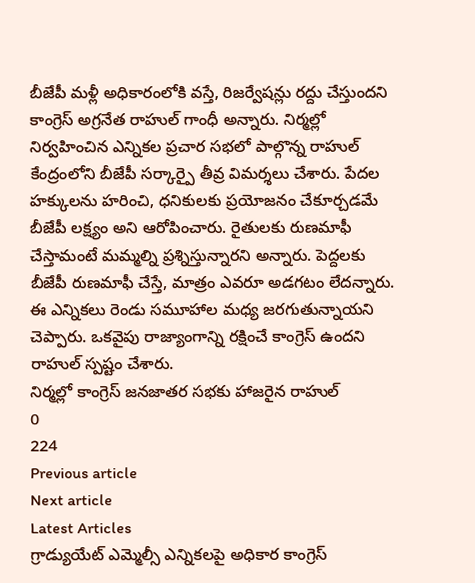బీజేపీ మళ్లీ అధికారంలోకి వస్తే, రిజర్వేషన్లు రద్దు చేస్తుందని కాంగ్రెస్ అగ్రనేత రాహుల్ గాంధీ అన్నారు. నిర్మల్లో నిర్వహించిన ఎన్నికల ప్రచార సభలో పాల్గొన్న రాహుల్ కేంద్రంలోని బీజేపీ సర్కార్పై తీవ్ర విమర్శలు చేశారు. పేదల హక్కులను హరించి, ధనికులకు ప్రయోజనం చేకూర్చడమే బీజేపీ లక్ష్యం అని ఆరోపించారు. రైతులకు రుణమాఫీ చేస్తామంటే మమ్మల్ని ప్రశ్నిస్తున్నారని అన్నారు. పెద్దలకు బీజేపీ రుణమాఫీ చేస్తే, మాత్రం ఎవరూ అడగటం లేదన్నారు. ఈ ఎన్నికలు రెండు సమూహాల మధ్య జరగుతున్నాయని చెప్పారు. ఒకవైపు రాజ్యాంగాన్ని రక్షించే కాంగ్రెస్ ఉందని రాహుల్ స్పష్టం చేశారు.
నిర్మల్లో కాంగ్రెస్ జనజాతర సభకు హాజరైన రాహుల్
0
224
Previous article
Next article
Latest Articles
గ్రాడ్యుయేట్ ఎమ్మెల్సీ ఎన్నికలపై అధికార కాంగ్రెస్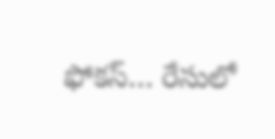ఫోకస్… రేసులో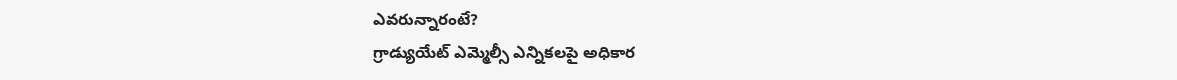ఎవరున్నారంటే?
గ్రాడ్యుయేట్ ఎమ్మెల్సీ ఎన్నికలపై అధికార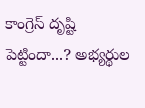కాంగ్రెస్ దృష్టి పెట్టిందా...? అభ్యర్థుల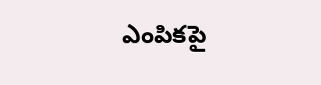ఎంపికపై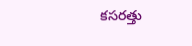కసరత్తు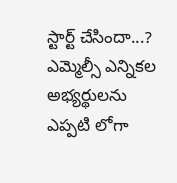స్టార్ట్ చేసిందా...? ఎమ్మెల్సీ ఎన్నికల అభ్యర్థులను ఎప్పటి లోగా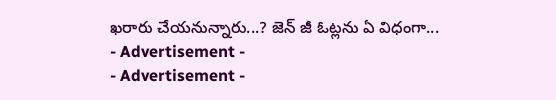ఖరారు చేయనున్నారు...? జెన్ జీ ఓట్లను ఏ విధంగా...
- Advertisement -
- Advertisement -